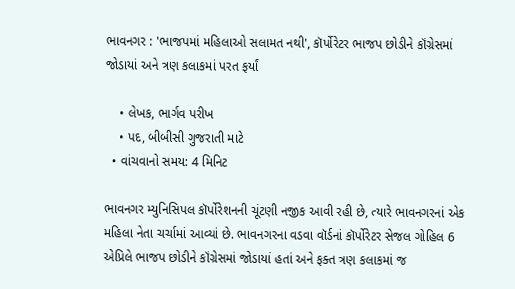ભાવનગર : 'ભાજપમાં મહિલાઓ સલામત નથી', કૉર્પોરેટર ભાજપ છોડીને કૉંગ્રેસમાં જોડાયાં અને ત્રણ કલાકમાં પરત ફર્યાં

    • લેખક, ભાર્ગવ પરીખ
    • પદ, બીબીસી ગુજરાતી માટે
  • વાંચવાનો સમય: 4 મિનિટ

ભાવનગર મ્યુનિસિપલ કૉર્પોરેશનની ચૂંટણી નજીક આવી રહી છે, ત્યારે ભાવનગરનાં એક મહિલા નેતા ચર્ચામાં આવ્યાં છે. ભાવનગરના વડવા વૉર્ડનાં કૉર્પોરેટર સેજલ ગોહિલ 6 એપ્રિલે ભાજપ છોડીને કૉંગ્રેસમાં જોડાયાં હતાં અને ફક્ત ત્રણ કલાકમાં જ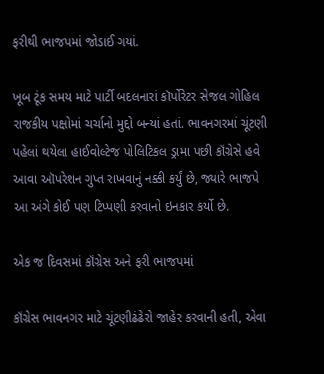ફરીથી ભાજપમાં જોડાઈ ગયાં.

ખૂબ ટૂંક સમય માટે પાર્ટી બદલનારાં કૉર્પોરેટર સેજલ ગોહિલ રાજકીય પક્ષોમાં ચર્ચાનો મુદ્દો બન્યાં હતાં. ભાવનગરમાં ચૂંટણી પહેલાં થયેલા હાઈવોલ્ટેજ પોલિટિકલ ડ્રામા પછી કૉંગ્રેસે હવે આવા ઑપરેશન ગુપ્ત રાખવાનું નક્કી કર્યું છે, જ્યારે ભાજપે આ અંગે કોઈ પણ ટિપ્પણી કરવાનો ઇનકાર કર્યો છે.

એક જ દિવસમાં કૉંગ્રેસ અને ફરી ભાજપમાં

કૉંગ્રેસ ભાવનગર માટે ચૂંટણીઢંઢેરો જાહેર કરવાની હતી, એવા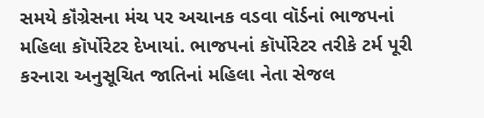સમયે કૉંગ્રેસના મંચ પર અચાનક વડવા વૉર્ડનાં ભાજપનાં મહિલા કૉર્પોરેટર દેખાયાં. ભાજપનાં કૉર્પોરેટર તરીકે ટર્મ પૂરી કરનારા અનુસૂચિત જાતિનાં મહિલા નેતા સેજલ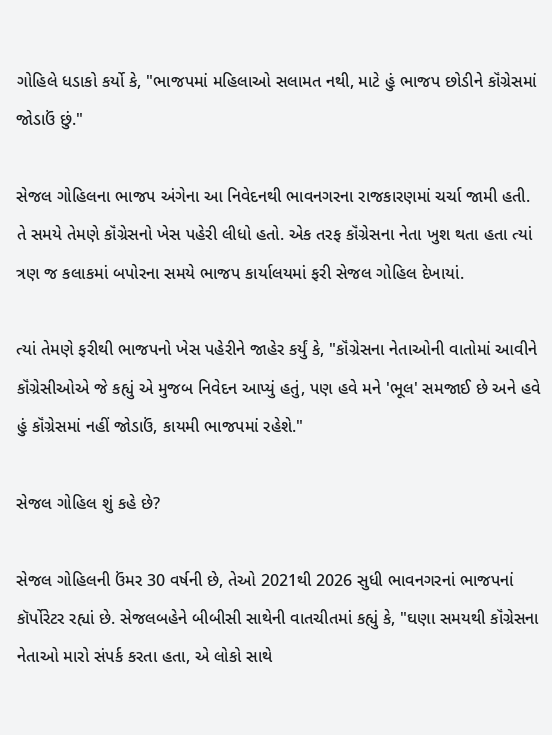ગોહિલે ધડાકો કર્યો કે, "ભાજપમાં મહિલાઓ સલામત નથી, માટે હું ભાજપ છોડીને કૉંગ્રેસમાં જોડાઉં છું."

સેજલ ગોહિલના ભાજપ અંગેના આ નિવેદનથી ભાવનગરના રાજકારણમાં ચર્ચા જામી હતી. તે સમયે તેમણે કૉંગ્રેસનો ખેસ પહેરી લીધો હતો. એક તરફ કૉંગ્રેસના નેતા ખુશ થતા હતા ત્યાં ત્રણ જ કલાકમાં બપોરના સમયે ભાજપ કાર્યાલયમાં ફરી સેજલ ગોહિલ દેખાયાં.

ત્યાં તેમણે ફરીથી ભાજપનો ખેસ પહેરીને જાહેર કર્યું કે, "કૉંગ્રેસના નેતાઓની વાતોમાં આવીને કૉંગ્રેસીઓએ જે કહ્યું એ મુજબ નિવેદન આપ્યું હતું, પણ હવે મને 'ભૂલ' સમજાઈ છે અને હવે હું કૉંગ્રેસમાં નહીં જોડાઉં, કાયમી ભાજપમાં રહેશે."

સેજલ ગોહિલ શું કહે છે?

સેજલ ગોહિલની ઉંમર 30 વર્ષની છે, તેઓ 2021થી 2026 સુધી ભાવનગરનાં ભાજપનાં કૉર્પોરેટર રહ્યાં છે. સેજલબહેને બીબીસી સાથેની વાતચીતમાં કહ્યું કે, "ઘણા સમયથી કૉંગ્રેસના નેતાઓ મારો સંપર્ક કરતા હતા, એ લોકો સાથે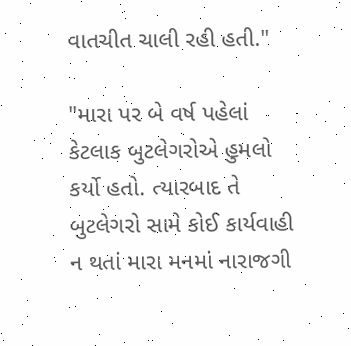વાતચીત ચાલી રહી હતી."

"મારા પર બે વર્ષ પહેલાં કેટલાક બુટલેગરોએ હુમલો કર્યો હતો. ત્યારબાદ તે બુટલેગરો સામે કોઈ કાર્યવાહી ન થતાં મારા મનમાં નારાજગી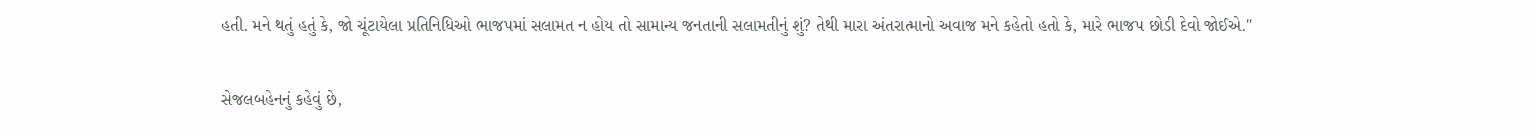હતી. મને થતું હતું કે, જો ચૂંટાયેલા પ્રતિનિધિઓ ભાજપમાં સલામત ન હોય તો સામાન્ય જનતાની સલામતીનું શું? તેથી મારા અંતરાત્માનો અવાજ મને કહેતો હતો કે, મારે ભાજપ છોડી દેવો જોઈએ."

સેજલબહેનનું કહેવું છે,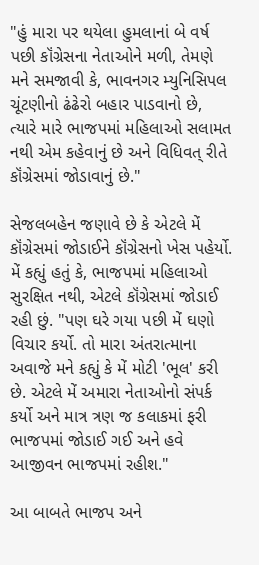"હું મારા પર થયેલા હુમલાનાં બે વર્ષ પછી કૉંગ્રેસના નેતાઓને મળી, તેમણે મને સમજાવી કે, ભાવનગર મ્યુનિસિપલ ચૂંટણીનો ઢંઢેરો બહાર પાડવાનો છે, ત્યારે મારે ભાજપમાં મહિલાઓ સલામત નથી એમ કહેવાનું છે અને વિધિવત્ રીતે કૉંગ્રેસમાં જોડાવાનું છે."

સેજલબહેન જણાવે છે કે એટલે મેં કૉંગ્રેસમાં જોડાઈને કૉંગ્રેસનો ખેસ પહેર્યો. મેં કહ્યું હતું કે, ભાજપમાં મહિલાઓ સુરક્ષિત નથી, એટલે કૉંગ્રેસમાં જોડાઈ રહી છું. "પણ ઘરે ગયા પછી મેં ઘણો વિચાર કર્યો. તો મારા અંતરાત્માના અવાજે મને કહ્યું કે મેં મોટી 'ભૂલ' કરી છે. એટલે મેં અમારા નેતાઓનો સંપર્ક કર્યો અને માત્ર ત્રણ જ કલાકમાં ફરી ભાજપમાં જોડાઈ ગઈ અને હવે આજીવન ભાજપમાં રહીશ."

આ બાબતે ભાજપ અને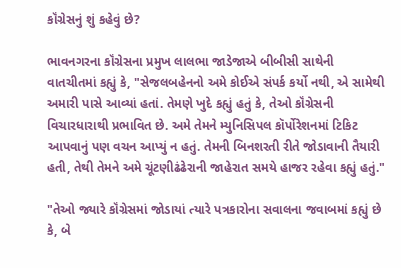કૉંગ્રેસનું શું કહેવું છે?

ભાવનગરના કૉંગ્રેસના પ્રમુખ લાલભા જાડેજાએ બીબીસી સાથેની વાતચીતમાં કહ્યું કે, "સેજલબહેનનો અમે કોઈએ સંપર્ક કર્યો નથી, એ સામેથી અમારી પાસે આવ્યાં હતાં. તેમણે ખુદે કહ્યું હતું કે, તેઓ કૉંગ્રેસની વિચારધારાથી પ્રભાવિત છે. અમે તેમને મ્યુનિસિપલ કૉર્પોરેશનમાં ટિકિટ આપવાનું પણ વચન આપ્યું ન હતું. તેમની બિનશરતી રીતે જોડાવાની તૈયારી હતી, તેથી તેમને અમે ચૂંટણીઢંઢેરાની જાહેરાત સમયે હાજર રહેવા કહ્યું હતું."

"તેઓ જ્યારે કૉંગ્રેસમાં જોડાયાં ત્યારે પત્રકારોના સવાલના જવાબમાં કહ્યું છે કે, બે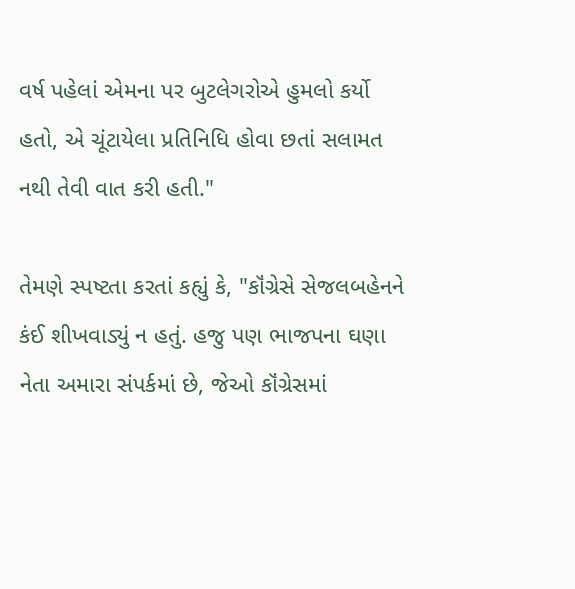વર્ષ પહેલાં એમના પર બુટલેગરોએ હુમલો કર્યો હતો, એ ચૂંટાયેલા પ્રતિનિધિ હોવા છતાં સલામત નથી તેવી વાત કરી હતી."

તેમણે સ્પષ્ટતા કરતાં કહ્યું કે, "કૉંગ્રેસે સેજલબહેનને કંઈ શીખવાડ્યું ન હતું. હજુ પણ ભાજપના ઘણા નેતા અમારા સંપર્કમાં છે, જેઓ કૉંગ્રેસમાં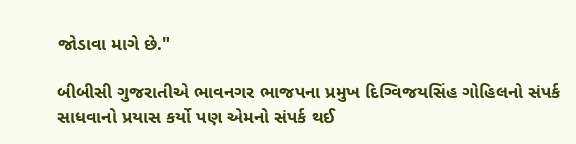જોડાવા માગે છે."

બીબીસી ગુજરાતીએ ભાવનગર ભાજપના પ્રમુખ દિગ્વિજયસિંહ ગોહિલનો સંપર્ક સાધવાનો પ્રયાસ કર્યો પણ એમનો સંપર્ક થઈ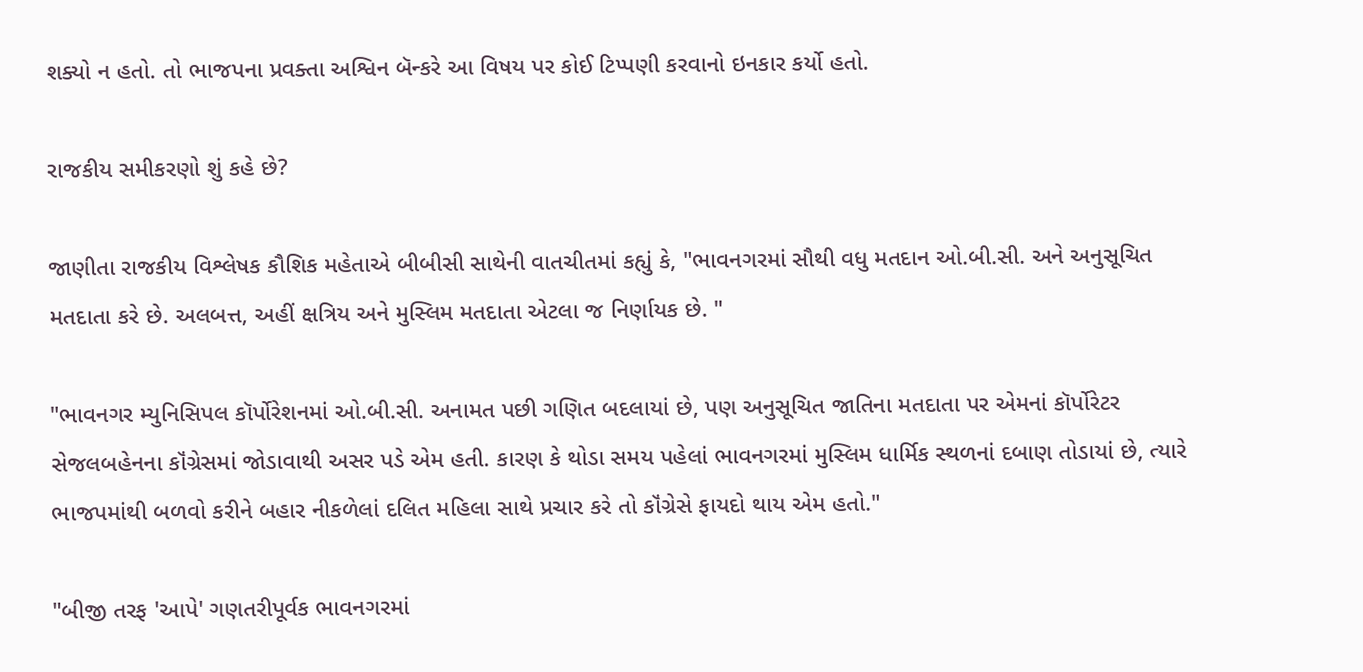શક્યો ન હતો. તો ભાજપના પ્રવક્તા અશ્વિન બૅન્કરે આ વિષય પર કોઈ ટિપ્પણી કરવાનો ઇનકાર કર્યો હતો.

રાજકીય સમીકરણો શું કહે છે?

જાણીતા રાજકીય વિશ્લેષક કૌશિક મહેતાએ બીબીસી સાથેની વાતચીતમાં કહ્યું કે, "ભાવનગરમાં સૌથી વધુ મતદાન ઓ.બી.સી. અને અનુસૂચિત મતદાતા કરે છે. અલબત્ત, અહીં ક્ષત્રિય અને મુસ્લિમ મતદાતા એટલા જ નિર્ણાયક છે. "

"ભાવનગર મ્યુનિસિપલ કૉર્પોરેશનમાં ઓ.બી.સી. અનામત પછી ગણિત બદલાયાં છે, પણ અનુસૂચિત જાતિના મતદાતા પર એમનાં કૉર્પોરેટર સેજલબહેનના કૉંગ્રેસમાં જોડાવાથી અસર પડે એમ હતી. કારણ કે થોડા સમય પહેલાં ભાવનગરમાં મુસ્લિમ ધાર્મિક સ્થળનાં દબાણ તોડાયાં છે, ત્યારે ભાજપમાંથી બળવો કરીને બહાર નીકળેલાં દલિત મહિલા સાથે પ્રચાર કરે તો કૉંગ્રેસે ફાયદો થાય એમ હતો."

"બીજી તરફ 'આપે' ગણતરીપૂર્વક ભાવનગરમાં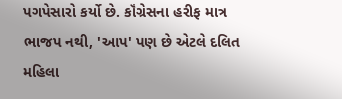પગપેસારો કર્યો છે. કૉંગ્રેસના હરીફ માત્ર ભાજપ નથી, 'આપ' પણ છે એટલે દલિત મહિલા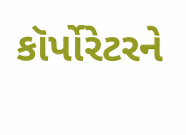કૉર્પોરેટરને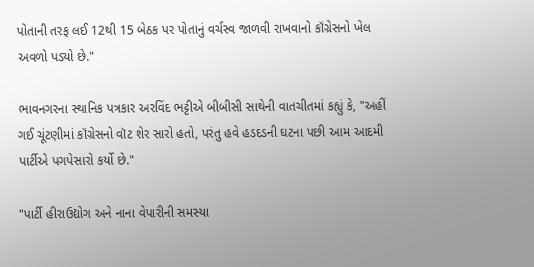પોતાની તરફ લઈ 12થી 15 બેઠક પર પોતાનું વર્ચસ્વ જાળવી રાખવાનો કૉંગ્રેસનો ખેલ અવળો પડ્યો છે."

ભાવનગરના સ્થાનિક પત્રકાર અરવિંદ ભટ્ટીએ બીબીસી સાથેની વાતચીતમાં કહ્યું કે, "અહીં ગઈ ચૂંટણીમાં કૉંગ્રેસનો વૉટ શેર સારો હતો, પરંતુ હવે હડદડની ઘટના પછી આમ આદમી પાર્ટીએ પગપેસારો કર્યો છે."

"પાર્ટી હીરાઉદ્યોગ અને નાના વેપારીની સમસ્યા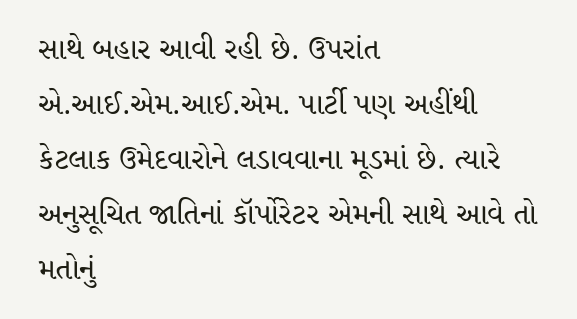સાથે બહાર આવી રહી છે. ઉપરાંત એ.આઈ.એમ.આઈ.એમ. પાર્ટી પણ અહીંથી કેટલાક ઉમેદવારોને લડાવવાના મૂડમાં છે. ત્યારે અનુસૂચિત જાતિનાં કૉર્પોરેટર એમની સાથે આવે તો મતોનું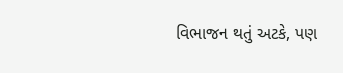વિભાજન થતું અટકે, પણ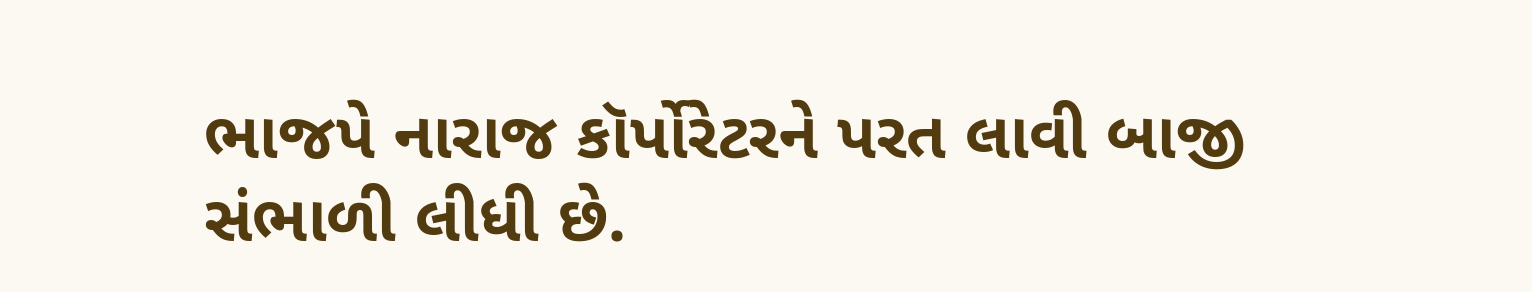ભાજપે નારાજ કૉર્પોરેટરને પરત લાવી બાજી સંભાળી લીધી છે.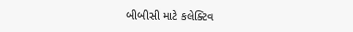બીબીસી માટે કલેક્ટિવ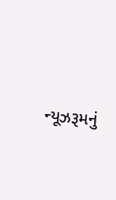ન્યૂઝરૂમનું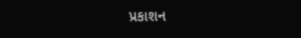પ્રકાશન